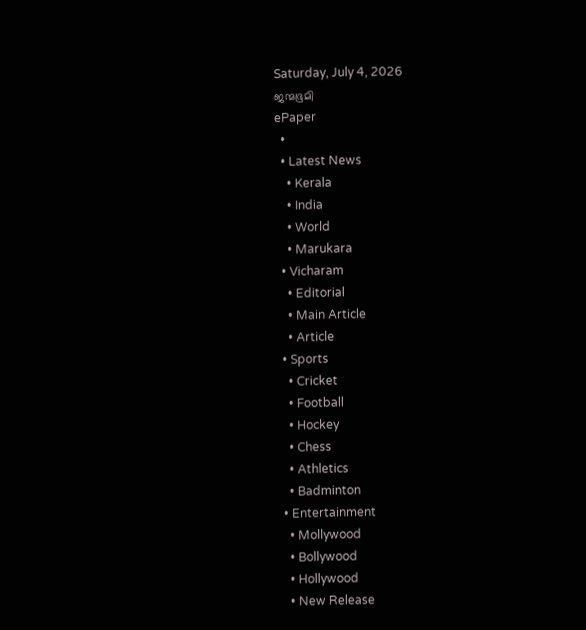Saturday, July 4, 2026
ജന്മഭൂമി
ePaper
  •
  • Latest News
    • Kerala
    • India
    • World
    • Marukara
  • Vicharam
    • Editorial
    • Main Article
    • Article
  • Sports
    • Cricket
    • Football
    • Hockey
    • Chess
    • Athletics
    • Badminton
  • Entertainment
    • Mollywood
    • Bollywood
    • Hollywood
    • New Release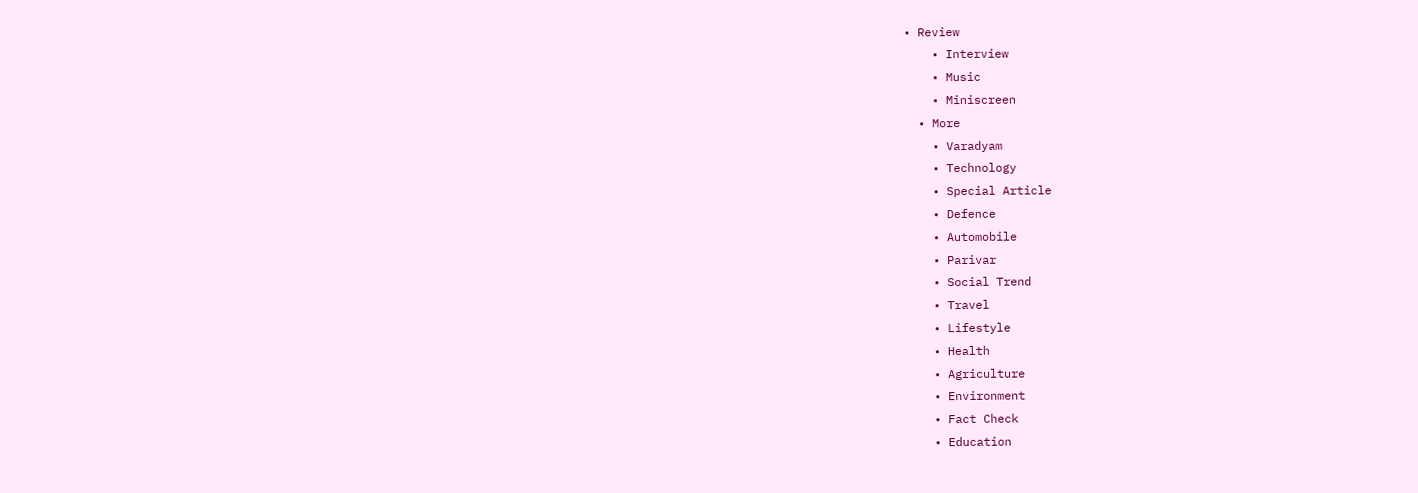• Review
    • Interview
    • Music
    • Miniscreen
  • More
    • Varadyam
    • Technology
    • Special Article
    • Defence
    • Automobile
    • Parivar
    • Social Trend
    • Travel
    • Lifestyle
    • Health
    • Agriculture
    • Environment
    • Fact Check
    • Education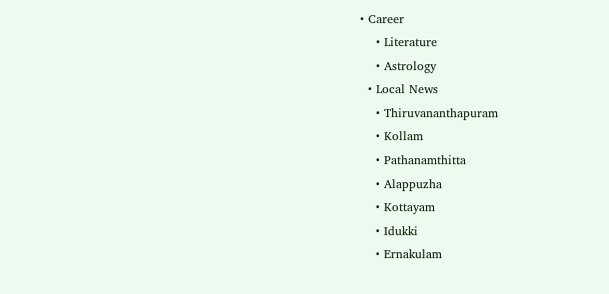• Career
    • Literature
    • Astrology
  • Local News
    • Thiruvananthapuram
    • Kollam
    • Pathanamthitta
    • Alappuzha
    • Kottayam
    • Idukki
    • Ernakulam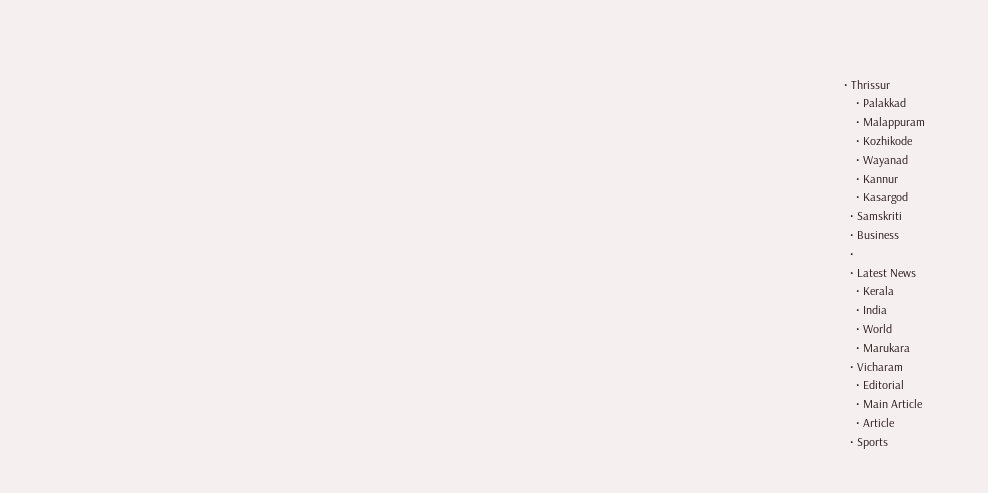• Thrissur
    • Palakkad
    • Malappuram
    • Kozhikode
    • Wayanad
    • Kannur
    • Kasargod
  • Samskriti
  • Business
  •
  • Latest News
    • Kerala
    • India
    • World
    • Marukara
  • Vicharam
    • Editorial
    • Main Article
    • Article
  • Sports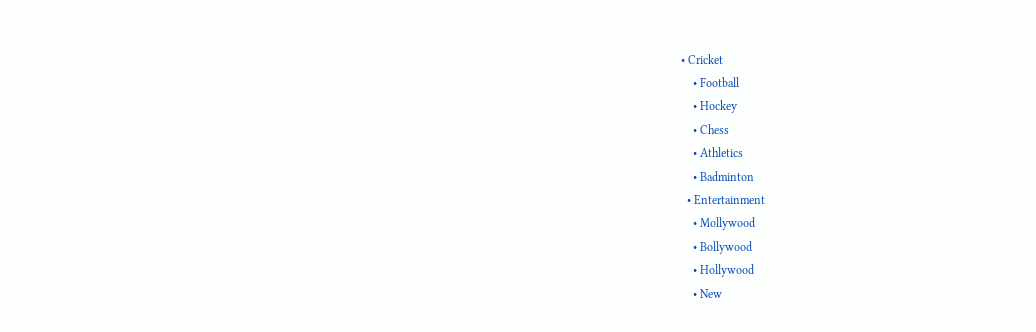• Cricket
    • Football
    • Hockey
    • Chess
    • Athletics
    • Badminton
  • Entertainment
    • Mollywood
    • Bollywood
    • Hollywood
    • New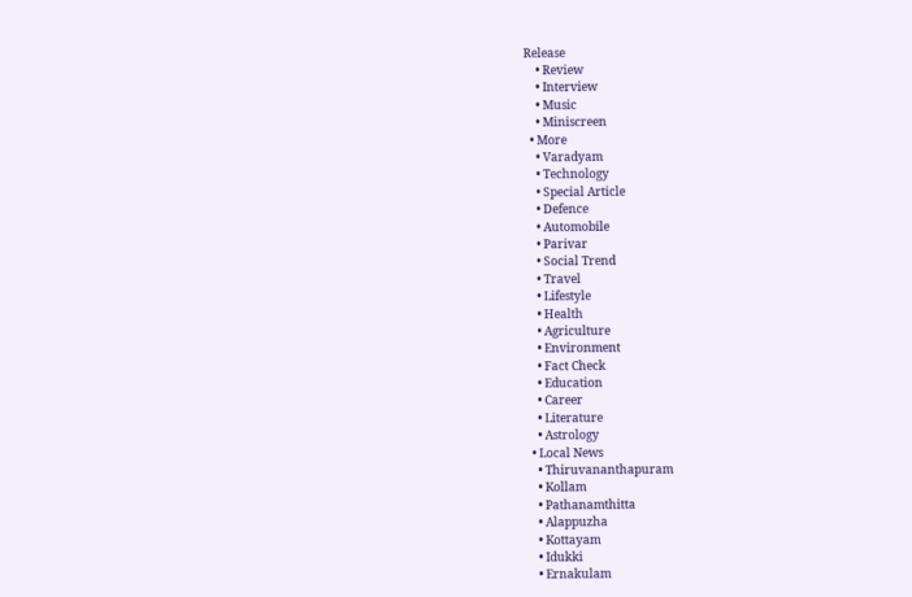Release
    • Review
    • Interview
    • Music
    • Miniscreen
  • More
    • Varadyam
    • Technology
    • Special Article
    • Defence
    • Automobile
    • Parivar
    • Social Trend
    • Travel
    • Lifestyle
    • Health
    • Agriculture
    • Environment
    • Fact Check
    • Education
    • Career
    • Literature
    • Astrology
  • Local News
    • Thiruvananthapuram
    • Kollam
    • Pathanamthitta
    • Alappuzha
    • Kottayam
    • Idukki
    • Ernakulam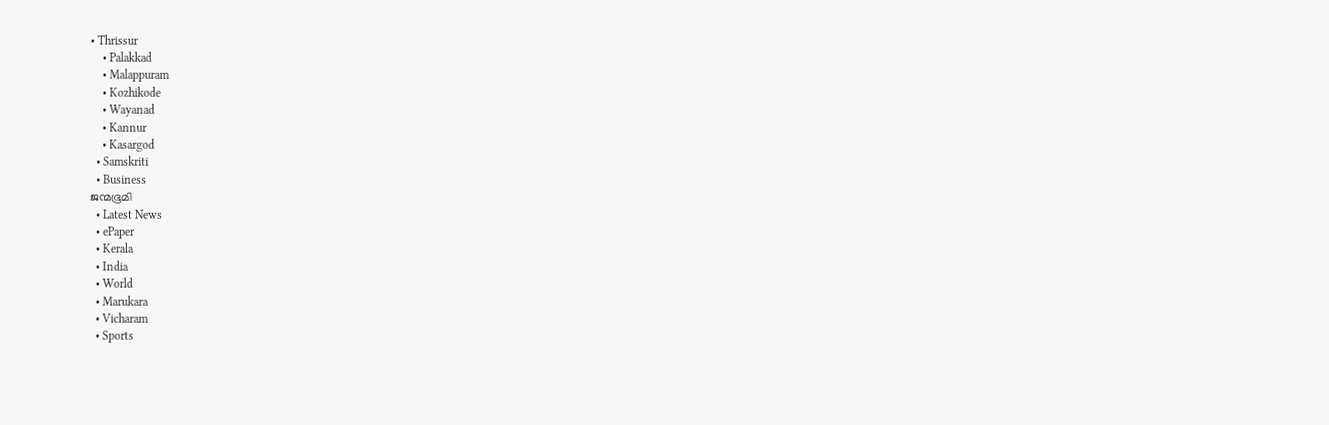• Thrissur
    • Palakkad
    • Malappuram
    • Kozhikode
    • Wayanad
    • Kannur
    • Kasargod
  • Samskriti
  • Business
ജന്മഭൂമി
  • Latest News
  • ePaper
  • Kerala
  • India
  • World
  • Marukara
  • Vicharam
  • Sports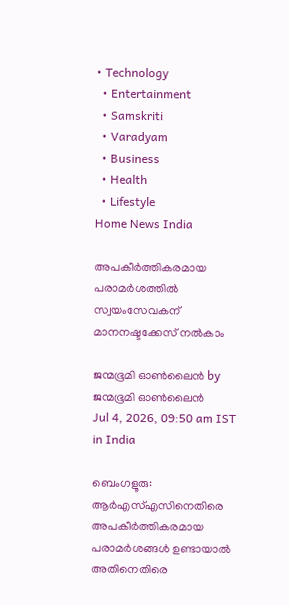• Technology
  • Entertainment
  • Samskriti
  • Varadyam
  • Business
  • Health
  • Lifestyle
Home News India

അപകീര്‍ത്തികരമായ പരാമര്‍ശത്തില്‍ സ്വയംസേവകന് മാനനഷ്ടക്കേസ് നല്‍കാം

ജന്മഭൂമി ഓണ്‍ലൈന്‍ by ജന്മഭൂമി ഓണ്‍ലൈന്‍
Jul 4, 2026, 09:50 am IST
in India

ബെംഗളൂരു: ആര്‍എസ്എസിനെതിരെ അപകീര്‍ത്തികരമായ പരാമര്‍ശങ്ങള്‍ ഉണ്ടായാല്‍ അതിനെതിരെ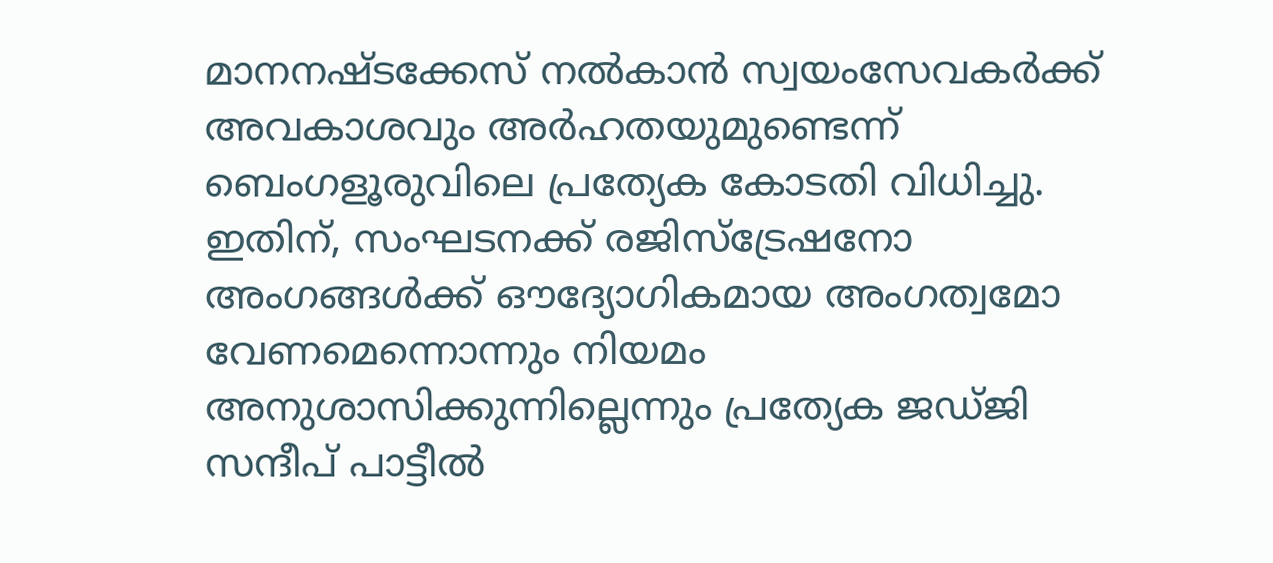മാനനഷ്ടക്കേസ് നല്‍കാന്‍ സ്വയംസേവകര്‍ക്ക് അവകാശവും അര്‍ഹതയുമുണ്ടെന്ന് ബെംഗളൂരുവിലെ പ്രത്യേക കോടതി വിധിച്ചു. ഇതിന്, സംഘടനക്ക് രജിസ്‌ട്രേഷനോ അംഗങ്ങള്‍ക്ക് ഔദ്യോഗികമായ അംഗത്വമോ വേണമെന്നൊന്നും നിയമം അനുശാസിക്കുന്നില്ലെന്നും പ്രത്യേക ജഡ്ജി സന്ദീപ് പാട്ടീല്‍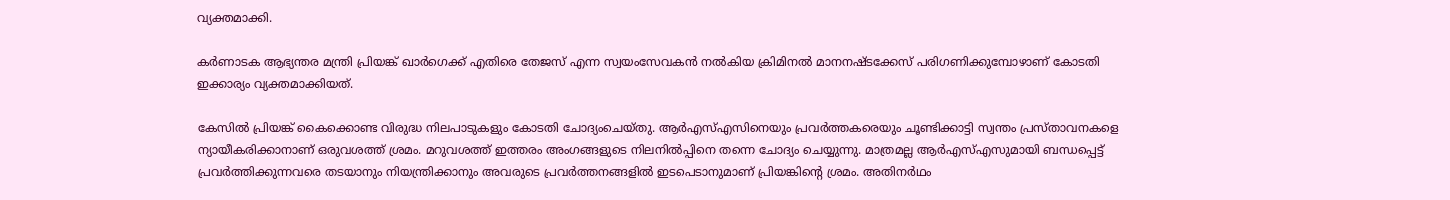വ്യക്തമാക്കി.

കര്‍ണാടക ആഭ്യന്തര മന്ത്രി പ്രിയങ്ക് ഖാര്‍ഗെക്ക് എതിരെ തേജസ് എന്ന സ്വയംസേവകന്‍ നല്‍കിയ ക്രിമിനല്‍ മാനനഷ്ടക്കേസ് പരിഗണിക്കുമ്പോഴാണ് കോടതി ഇക്കാര്യം വ്യക്തമാക്കിയത്.

കേസില്‍ പ്രിയങ്ക് കൈക്കൊണ്ട വിരുദ്ധ നിലപാടുകളും കോടതി ചോദ്യംചെയ്തു. ആര്‍എസ്എസിനെയും പ്രവര്‍ത്തകരെയും ചൂണ്ടിക്കാട്ടി സ്വന്തം പ്രസ്താവനകളെ ന്യായീകരിക്കാനാണ് ഒരുവശത്ത് ശ്രമം. മറുവശത്ത് ഇത്തരം അംഗങ്ങളുടെ നിലനില്‍പ്പിനെ തന്നെ ചോദ്യം ചെയ്യുന്നു. മാത്രമല്ല ആര്‍എസ്എസുമായി ബന്ധപ്പെട്ട് പ്രവര്‍ത്തിക്കുന്നവരെ തടയാനും നിയന്ത്രിക്കാനും അവരുടെ പ്രവര്‍ത്തനങ്ങളില്‍ ഇടപെടാനുമാണ് പ്രിയങ്കിന്റെ ശ്രമം. അതിനര്‍ഥം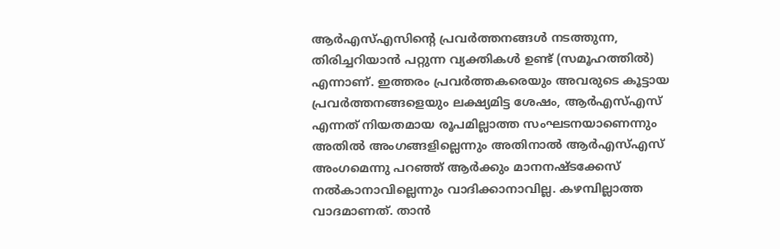ആര്‍എസ്എസിന്റെ പ്രവര്‍ത്തനങ്ങള്‍ നടത്തുന്ന, തിരിച്ചറിയാന്‍ പറ്റുന്ന വ്യക്തികള്‍ ഉണ്ട് (സമൂഹത്തില്‍) എന്നാണ്. ഇത്തരം പ്രവര്‍ത്തകരെയും അവരുടെ കൂട്ടായ പ്രവര്‍ത്തനങ്ങളെയും ലക്ഷ്യമിട്ട ശേഷം, ആര്‍എസ്എസ് എന്നത് നിയതമായ രൂപമില്ലാത്ത സംഘടനയാണെന്നും അതില്‍ അംഗങ്ങളില്ലെന്നും അതിനാല്‍ ആര്‍എസ്എസ് അംഗമെന്നു പറഞ്ഞ് ആര്‍ക്കും മാനനഷ്ടക്കേസ് നല്‍കാനാവില്ലെന്നും വാദിക്കാനാവില്ല. കഴമ്പില്ലാത്ത വാദമാണത്. താന്‍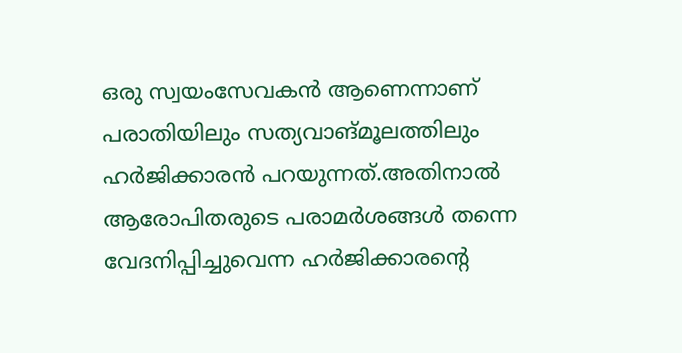ഒരു സ്വയംസേവകന്‍ ആണെന്നാണ് പരാതിയിലും സത്യവാങ്മൂലത്തിലും ഹര്‍ജിക്കാരന്‍ പറയുന്നത്.അതിനാല്‍ ആരോപിതരുടെ പരാമര്‍ശങ്ങള്‍ തന്നെ വേദനിപ്പിച്ചുവെന്ന ഹര്‍ജിക്കാരന്റെ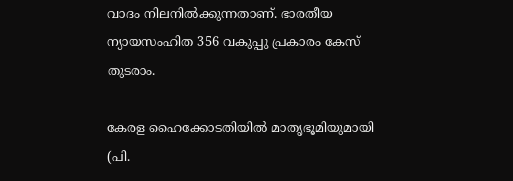വാദം നിലനില്‍ക്കുന്നതാണ്. ഭാരതീയ ന്യായസംഹിത 356 വകുപ്പു പ്രകാരം കേസ് തുടരാം.

കേരള ഹൈക്കോടതിയില്‍ മാതൃഭൂമിയുമായി (പി.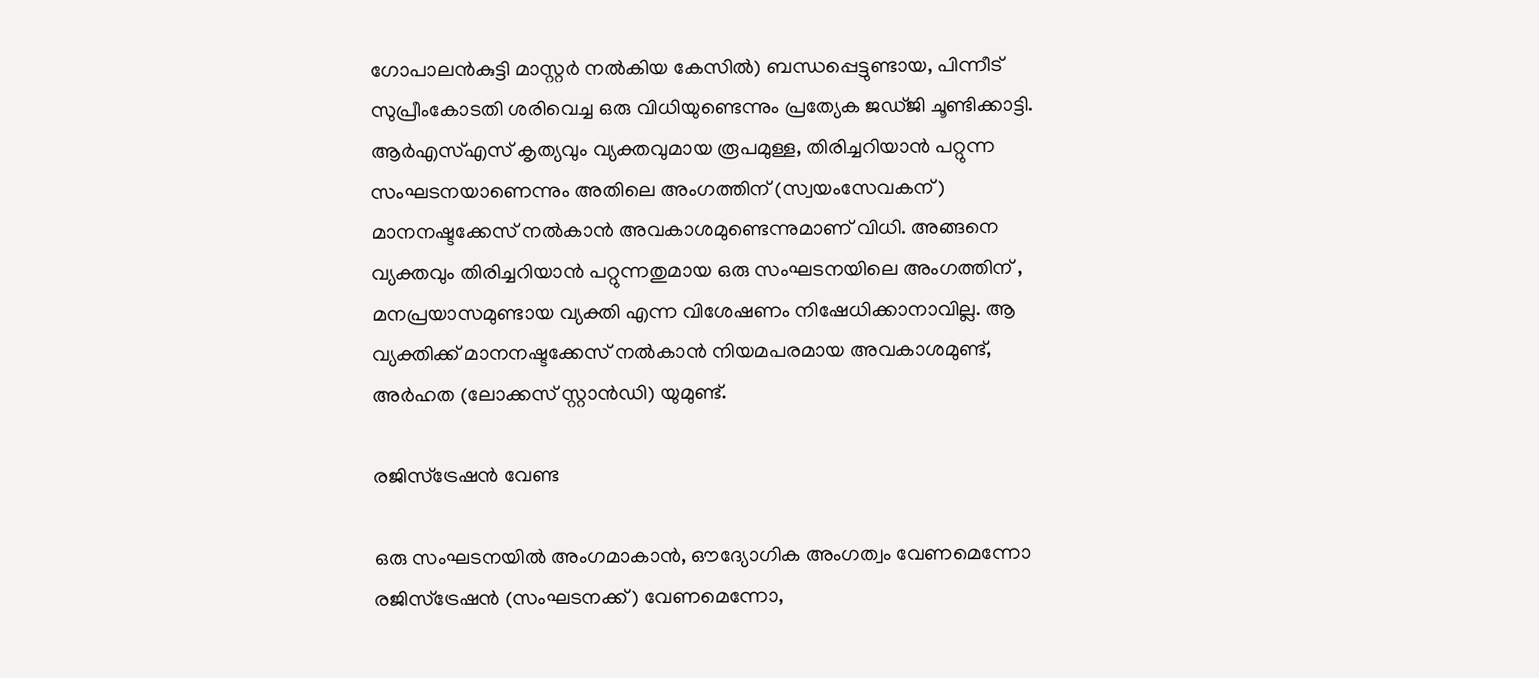ഗോപാലന്‍കുട്ടി മാസ്റ്റര്‍ നല്‍കിയ കേസില്‍) ബന്ധപ്പെട്ടുണ്ടായ, പിന്നീട് സുപ്രീംകോടതി ശരിവെച്ച ഒരു വിധിയുണ്ടെന്നും പ്രത്യേക ജഡ്ജി ചൂണ്ടിക്കാട്ടി. ആര്‍എസ്എസ് കൃത്യവും വ്യക്തവുമായ രൂപമുള്ള, തിരിച്ചറിയാന്‍ പറ്റുന്ന സംഘടനയാണെന്നും അതിലെ അംഗത്തിന് (സ്വയംസേവകന്) മാനനഷ്ടക്കേസ് നല്‍കാന്‍ അവകാശമുണ്ടെന്നുമാണ് വിധി. അങ്ങനെ വ്യക്തവും തിരിച്ചറിയാന്‍ പറ്റുന്നതുമായ ഒരു സംഘടനയിലെ അംഗത്തിന് , മനപ്രയാസമുണ്ടായ വ്യക്തി എന്ന വിശേഷണം നിഷേധിക്കാനാവില്ല. ആ വ്യക്തിക്ക് മാനനഷ്ടക്കേസ് നല്‍കാന്‍ നിയമപരമായ അവകാശമുണ്ട്, അര്‍ഹത (ലോക്കസ് സ്റ്റാന്‍ഡി) യുമുണ്ട്.

രജിസ്‌ട്രേഷന്‍ വേണ്ട

ഒരു സംഘടനയില്‍ അംഗമാകാന്‍, ഔദ്യോഗിക അംഗത്വം വേണമെന്നോ രജിസ്‌ട്രേഷന്‍ (സംഘടനക്ക്) വേണമെന്നോ,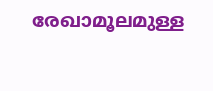രേഖാമൂലമുള്ള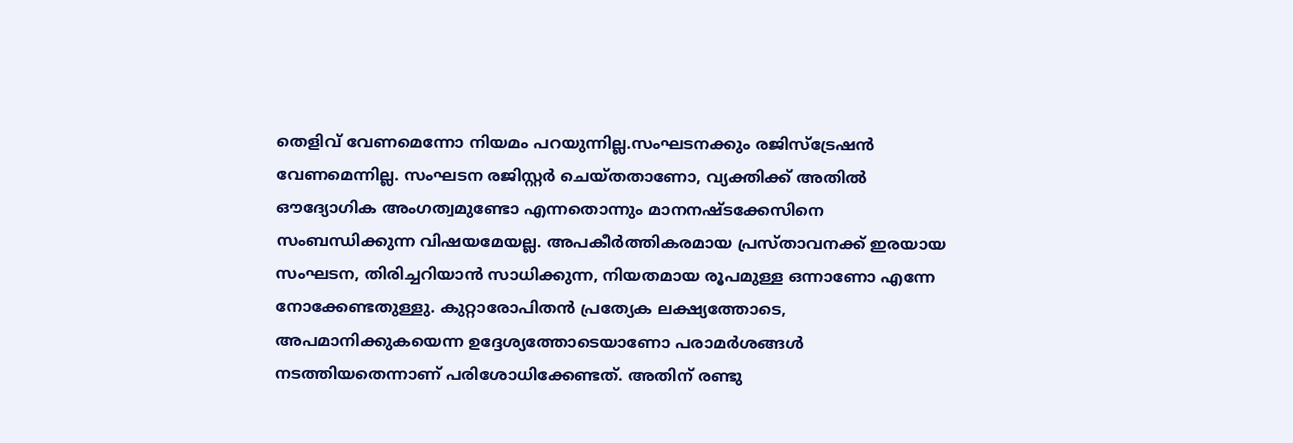തെളിവ് വേണമെന്നോ നിയമം പറയുന്നില്ല.സംഘടനക്കും രജിസ്‌ട്രേഷന്‍ വേണമെന്നില്ല. സംഘടന രജിസ്റ്റര്‍ ചെയ്തതാണോ, വ്യക്തിക്ക് അതില്‍ ഔദ്യോഗിക അംഗത്വമുണ്ടോ എന്നതൊന്നും മാനനഷ്ടക്കേസിനെ സംബന്ധിക്കുന്ന വിഷയമേയല്ല. അപകീര്‍ത്തികരമായ പ്രസ്താവനക്ക് ഇരയായ സംഘടന, തിരിച്ചറിയാന്‍ സാധിക്കുന്ന, നിയതമായ രൂപമുള്ള ഒന്നാണോ എന്നേ നോക്കേണ്ടതുള്ളു. കുറ്റാരോപിതന്‍ പ്രത്യേക ലക്ഷ്യത്തോടെ, അപമാനിക്കുകയെന്ന ഉദ്ദേശ്യത്തോടെയാണോ പരാമര്‍ശങ്ങള്‍ നടത്തിയതെന്നാണ് പരിശോധിക്കേണ്ടത്. അതിന് രണ്ടു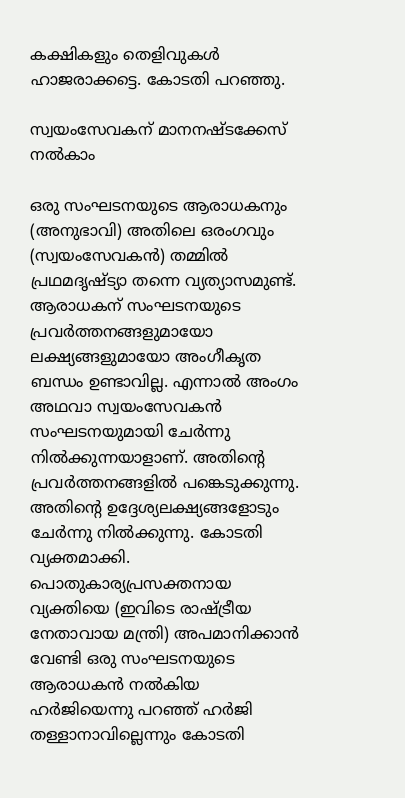കക്ഷികളും തെളിവുകള്‍ ഹാജരാക്കട്ടെ. കോടതി പറഞ്ഞു.

സ്വയംസേവകന് മാനനഷ്ടക്കേസ് നല്‍കാം

ഒരു സംഘടനയുടെ ആരാധകനും (അനുഭാവി) അതിലെ ഒരംഗവും (സ്വയംസേവകന്‍) തമ്മില്‍ പ്രഥമദൃഷ്ട്യാ തന്നെ വ്യത്യാസമുണ്ട്. ആരാധകന് സംഘടനയുടെ പ്രവര്‍ത്തനങ്ങളുമായോ ലക്ഷ്യങ്ങളുമായോ അംഗീകൃത ബന്ധം ഉണ്ടാവില്ല. എന്നാല്‍ അംഗം അഥവാ സ്വയംസേവകന്‍ സംഘടനയുമായി ചേര്‍ന്നു നില്‍ക്കുന്നയാളാണ്. അതിന്റെ പ്രവര്‍ത്തനങ്ങളില്‍ പങ്കെടുക്കുന്നു. അതിന്റെ ഉദ്ദേശ്യലക്ഷ്യങ്ങളോടും ചേര്‍ന്നു നില്‍ക്കുന്നു. കോടതി വ്യക്തമാക്കി. പൊതുകാര്യപ്രസക്തനായ വ്യക്തിയെ (ഇവിടെ രാഷ്‌ട്രീയ നേതാവായ മന്ത്രി) അപമാനിക്കാന്‍ വേണ്ടി ഒരു സംഘടനയുടെ ആരാധകന്‍ നല്‍കിയ ഹര്‍ജിയെന്നു പറഞ്ഞ് ഹര്‍ജി തള്ളാനാവില്ലെന്നും കോടതി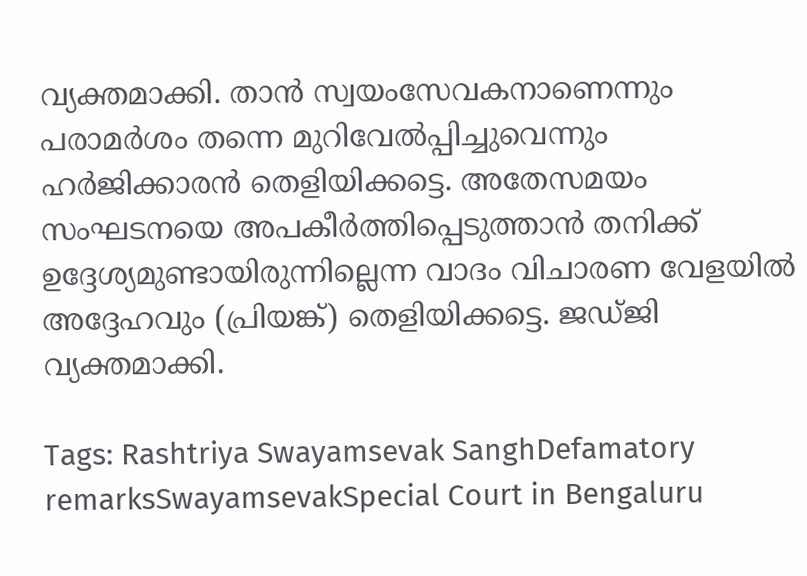വ്യക്തമാക്കി. താന്‍ സ്വയംസേവകനാണെന്നും പരാമര്‍ശം തന്നെ മുറിവേല്‍പ്പിച്ചുവെന്നും ഹര്‍ജിക്കാരന്‍ തെളിയിക്കട്ടെ. അതേസമയം സംഘടനയെ അപകീര്‍ത്തിപ്പെടുത്താന്‍ തനിക്ക് ഉദ്ദേശ്യമുണ്ടായിരുന്നില്ലെന്ന വാദം വിചാരണ വേളയില്‍ അദ്ദേഹവും (പ്രിയങ്ക്) തെളിയിക്കട്ടെ. ജഡ്ജി വ്യക്തമാക്കി.

Tags: Rashtriya Swayamsevak SanghDefamatory remarksSwayamsevakSpecial Court in Bengaluru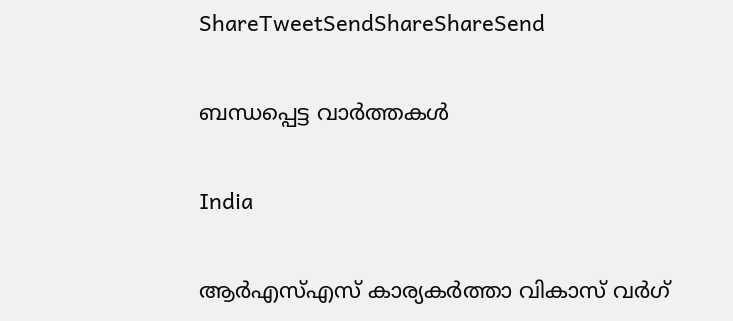ShareTweetSendShareShareSend

ബന്ധപ്പെട്ട വാര്‍ത്തകള്‍

India

ആര്‍എസ്എസ് കാര്യകര്‍ത്താ വികാസ് വര്‍ഗ്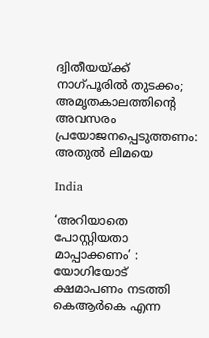ദ്വിതീയയ്‌ക്ക് നാഗ്പൂരില്‍ തുടക്കം; അമൃതകാലത്തിന്റെ അവസരം പ്രയോജനപ്പെടുത്തണം: അതുല്‍ ലിമയെ

India

‘അറിയാതെ പോസ്റ്റിയതാ മാപ്പാക്കണം’ : യോഗിയോട് ക്ഷമാപണം നടത്തി കെആർകെ എന്ന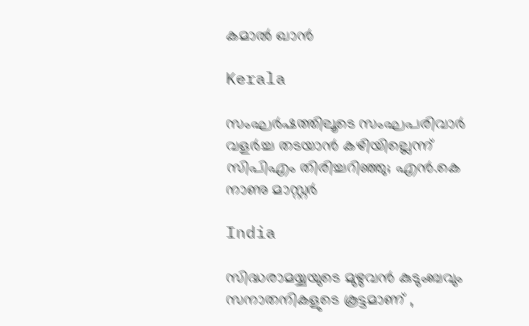കമാൽ ഖാൻ

Kerala

സംഘർഷത്തിലൂടെ സംഘപരിവാർ വളർച്ച തടയാൻ കഴിയില്ലെന്ന് സിപിഎം തിരിച്ചറിഞ്ഞു; എൻ.കെ നാണു മാസ്റ്റർ

India

സിദ്ധരാമയ്യയുടെ മുഴുവൻ കുടുംബവും സനാതനികളുടെ കൂട്ടമാണ് ,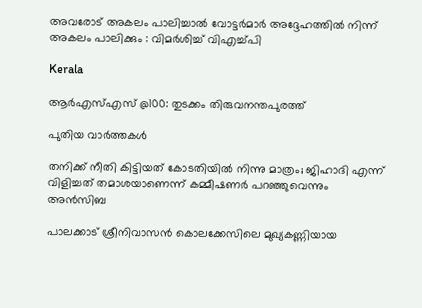അവരോട് അകലം പാലിച്ചാൽ വോട്ടർമാർ അദ്ദേഹത്തിൽ നിന്ന് അകലം പാലിക്കും : വിമർശിച്ച് വിഎച്ച്പി

Kerala

ആര്‍എസ്എസ് @100: തുടക്കം തിരുവനന്തപുരത്ത്

പുതിയ വാര്‍ത്തകള്‍

തനിക്ക് നീതി കിട്ടിയത് കോടതിയിൽ നിന്നു മാത്രം; ജിഹാദി എന്ന് വിളിച്ചത് തമാശയാണെന്ന് കമ്മീഷണർ പറഞ്ഞുവെന്നും അൻസിബ

പാലക്കാട് ശ്രീനിവാസൻ കൊലക്കേസിലെ മുഖ്യകണ്ണിയായ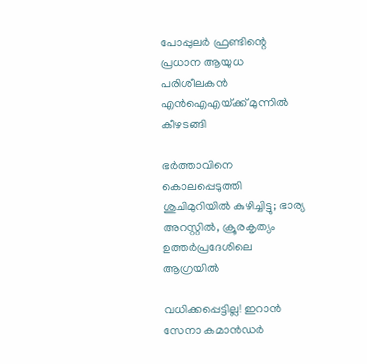പോപ്പുലർ ഫ്രണ്ടിന്റെ പ്രധാന ആയുധ പരിശീലകൻ എൻഐഎയ്‌ക്ക് മുന്നിൽ കീഴടങ്ങി

ഭർത്താവിനെ കൊലപ്പെടുത്തി ശുചിമുറിയിൽ കുഴിച്ചിട്ടു; ഭാര്യ അറസ്റ്റിൽ, ക്രൂരകൃത്യം ഉത്തര്‍പ്രദേശിലെ ആഗ്രയിൽ

വധിക്കപ്പെട്ടില്ല! ഇറാൻ സേനാ കമാൻഡർ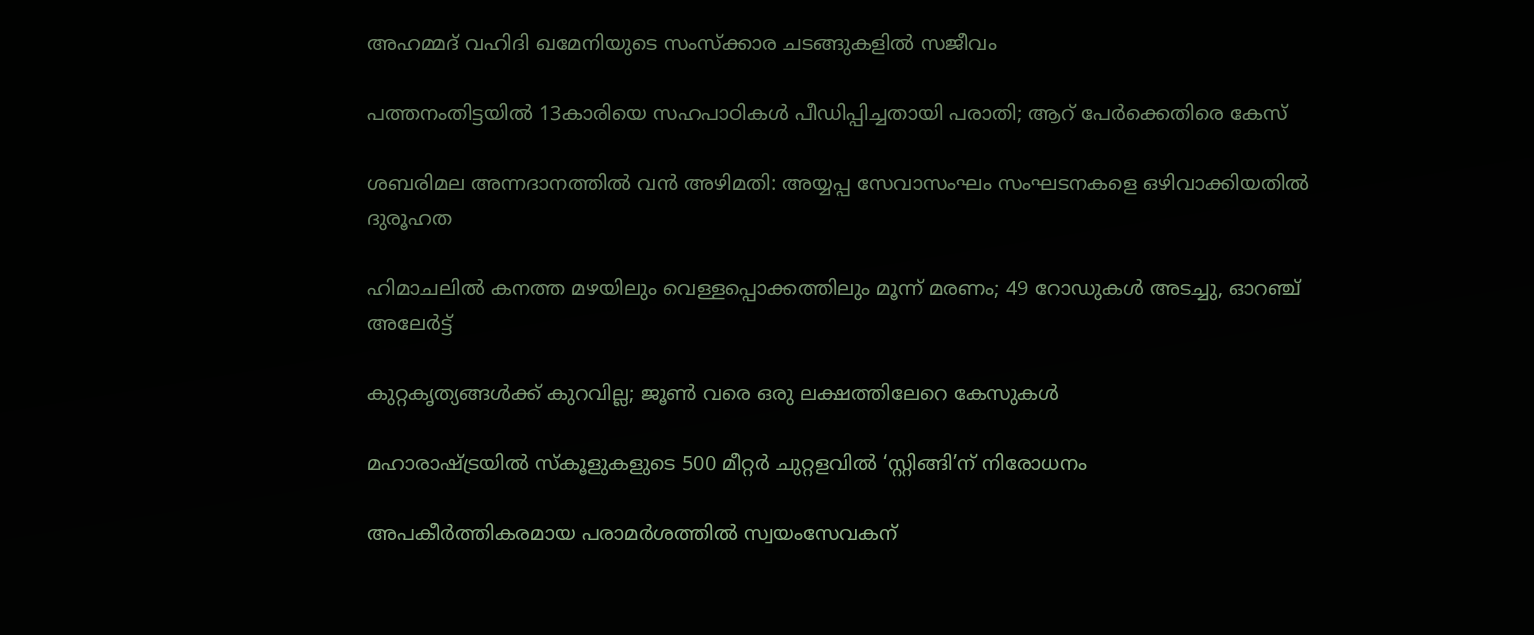അഹമ്മദ് വഹിദി ഖമേനിയുടെ സംസ്ക്കാര ചടങ്ങുകളിൽ സജീവം

പത്തനംതിട്ടയില്‍ 13കാരിയെ സഹപാഠികള്‍ പീഡിപ്പിച്ചതായി പരാതി; ആറ് പേര്‍ക്കെതിരെ കേസ്

ശബരിമല അന്നദാനത്തില്‍ വന്‍ അഴിമതി: അയ്യപ്പ സേവാസംഘം സംഘടനകളെ ഒഴിവാക്കിയതില്‍ ദുരൂഹത

ഹിമാചലിൽ കനത്ത മഴയിലും വെള്ളപ്പൊക്കത്തിലും മൂന്ന് മരണം; 49 റോഡുകൾ അടച്ചു, ഓറഞ്ച് അലേർട്ട്

കുറ്റകൃത്യങ്ങള്‍ക്ക് കുറവില്ല; ജൂണ്‍ വരെ ഒരു ലക്ഷത്തിലേറെ കേസുകള്‍

മഹാരാഷ്‌ട്രയില്‍ സ്‌കൂളുകളുടെ 500 മീറ്റര്‍ ചുറ്റളവില്‍ ‘സ്റ്റിങ്ങി’ന് നിരോധനം

അപകീര്‍ത്തികരമായ പരാമര്‍ശത്തില്‍ സ്വയംസേവകന്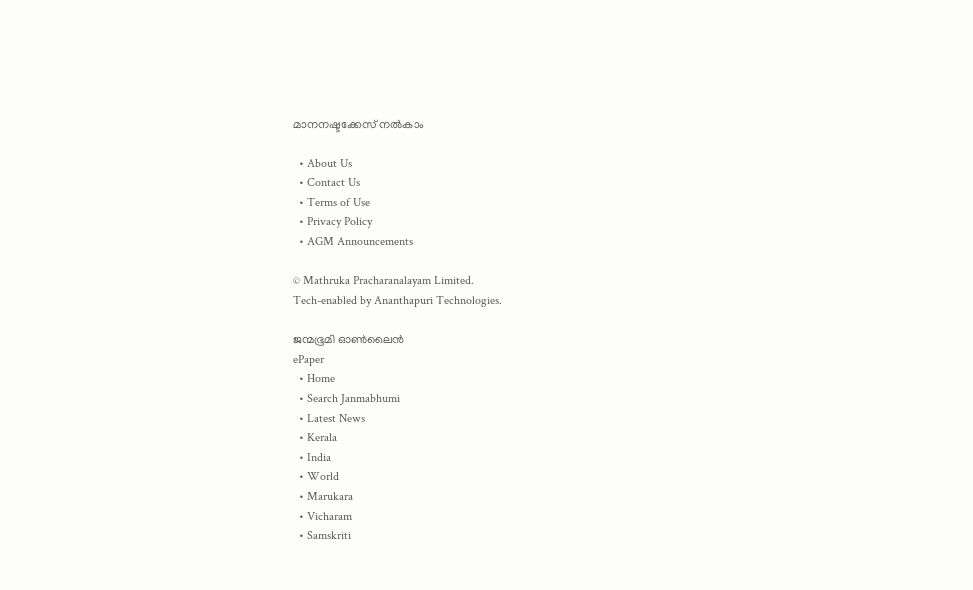മാനനഷ്ടക്കേസ് നല്‍കാം

  • About Us
  • Contact Us
  • Terms of Use
  • Privacy Policy
  • AGM Announcements

© Mathruka Pracharanalayam Limited.
Tech-enabled by Ananthapuri Technologies.

ജന്മഭൂമി ഓണ്‍ലൈന്‍
ePaper
  • Home
  • Search Janmabhumi
  • Latest News
  • Kerala
  • India
  • World
  • Marukara
  • Vicharam
  • Samskriti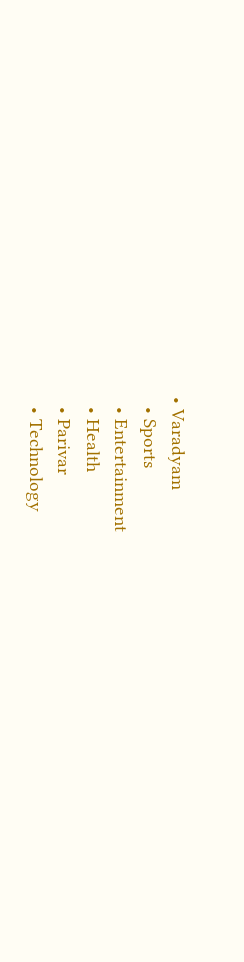• Varadyam
  • Sports
  • Entertainment
  • Health
  • Parivar
  • Technology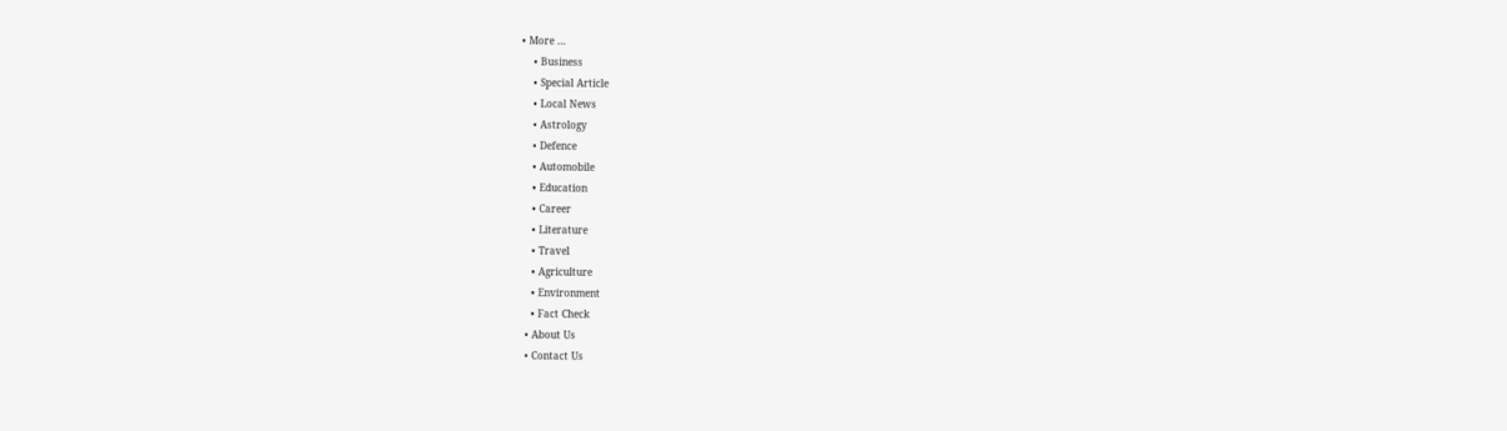• More …
    • Business
    • Special Article
    • Local News
    • Astrology
    • Defence
    • Automobile
    • Education
    • Career
    • Literature
    • Travel
    • Agriculture
    • Environment
    • Fact Check
  • About Us
  • Contact Us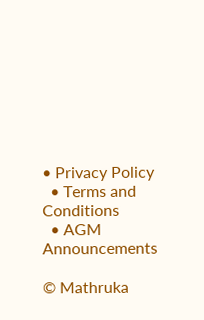• Privacy Policy
  • Terms and Conditions
  • AGM Announcements

© Mathruka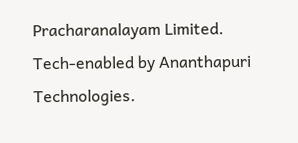Pracharanalayam Limited.
Tech-enabled by Ananthapuri Technologies.